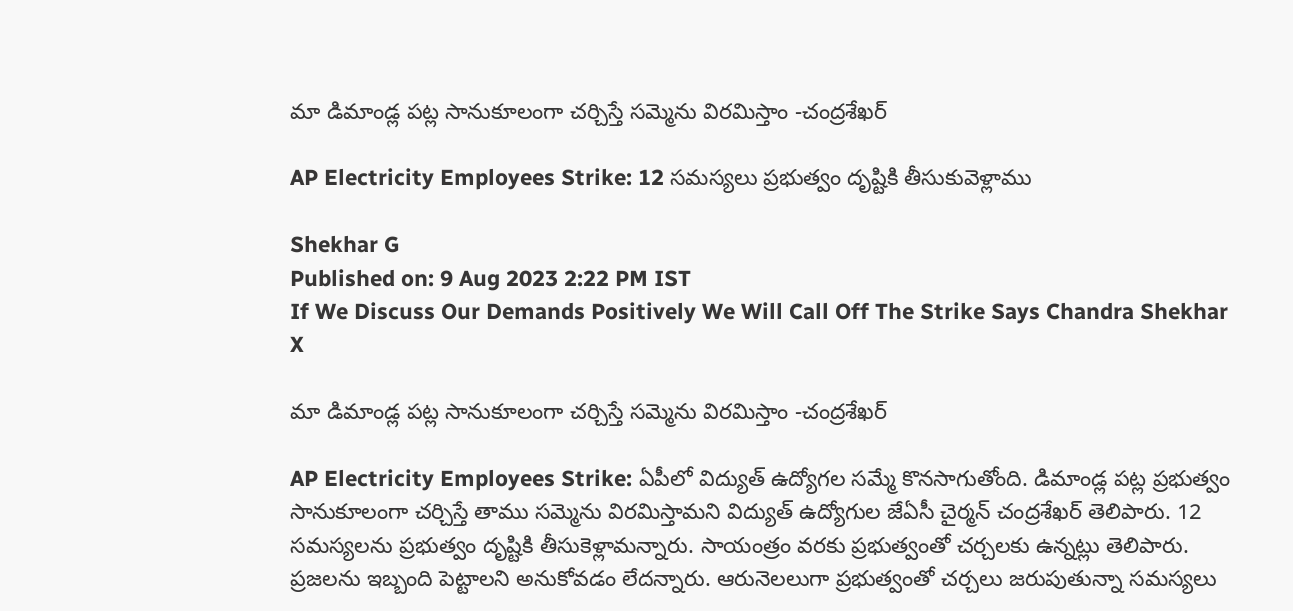మా డిమాండ్ల పట్ల సానుకూలంగా చర్చిస్తే సమ్మెను విరమిస్తాం -చంద్రశేఖర్

AP Electricity Employees Strike: 12 సమస్యలు ప్రభుత్వం దృష్టికి తీసుకువెళ్లాము

Shekhar G
Published on: 9 Aug 2023 2:22 PM IST
If We Discuss Our Demands Positively We Will Call Off The Strike Says Chandra Shekhar
X

మా డిమాండ్ల పట్ల సానుకూలంగా చర్చిస్తే సమ్మెను విరమిస్తాం -చంద్రశేఖర్

AP Electricity Employees Strike: ఏపీలో విద్యుత్ ఉద్యోగల సమ్మే కొనసాగుతోంది. డిమాండ్ల పట్ల ప్రభుత్వం సానుకూలంగా చర్చిస్తే తాము సమ్మెను విరమిస్తామని విద్యుత్ ఉద్యోగుల జేఏసీ చైర్మన్ చంద్రశేఖర్ తెలిపారు. 12 సమస్యలను ప్రభుత్వం దృష్టికి తీసుకెళ్లామన్నారు. సాయంత్రం వరకు ప్రభుత్వంతో చర్చలకు ఉన్నట్లు తెలిపారు. ప్రజలను ఇబ్బంది పెట్టాలని అనుకోవడం లేదన్నారు. ఆరునెలలుగా ప్రభుత్వంతో చర్చలు జరుపుతున్నా సమస్యలు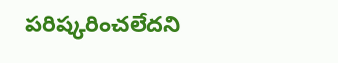పరిష్కరించలేదని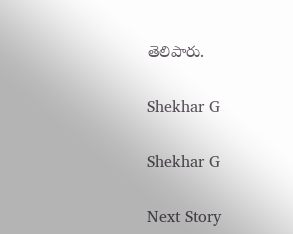తెలిపారు.

Shekhar G

Shekhar G

Next Story